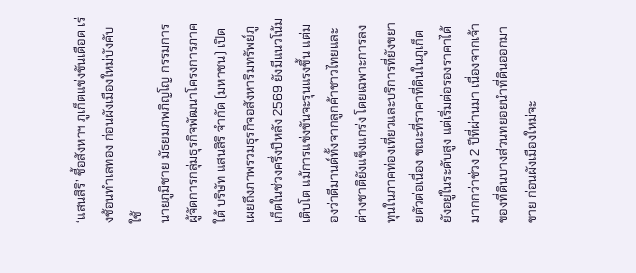‘แสนสิริ’ ชี้อสังหาฯ ภูเก็ตแข่งขันเดือด เร่งช้อนทำเลทอง ก่อนผังเมืองใหม่บังคับใช้
นายภูมิชาย มัธยมภพภิญโญ กรรมการผู้จัดการกลุ่มธุรกิจพัฒนาโครงการภาคใต้ บริษัท แสนสิริ จำกัด (มหาชน) เปิดเผยถึงภาพรวมธุรกิจอสังหาริมทรัพย์ภูเก็ตในช่วงครึ่งปีหลัง 2569 ยังมีแนวโน้มเติบโต แม้การแข่งขันจะรุนแรงขึ้น แต่มองว่าดีมานด์ทั้งจากลูกค้าชาวไทยและต่างชาติยังแข็งแกร่ง โดยเฉพาะการลงทุนในภาคท่องเที่ยวและบริการที่ยังขยายตัวต่อเนื่อง ขณะที่ราคาที่ดินในภูเก็ตยังอยู่ในระดับสูง แต่เริ่มต่อรองราคาได้มากกว่าช่วง 2 ปีที่ผ่านมา เนื่องจากเจ้าของที่ดินบางส่วนทยอยนำที่ดินออกมาขาย ก่อนผังเมืองใหม่จะ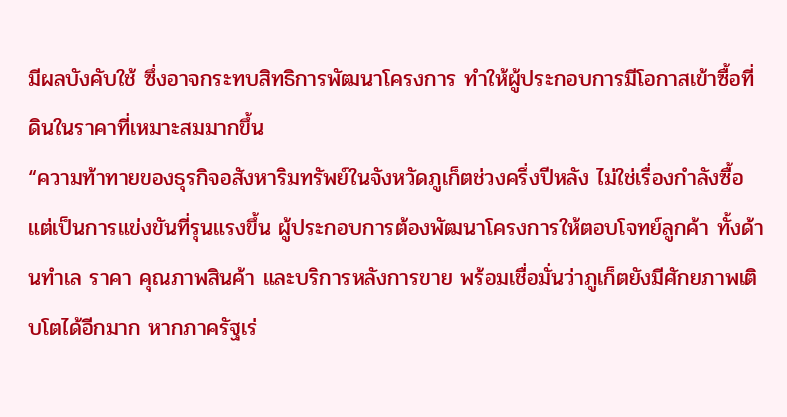มีผลบังคับใช้ ซึ่งอาจกระทบสิทธิการพัฒนาโครงการ ทำให้ผู้ประกอบการมีโอกาสเข้าซื้อที่ดินในราคาที่เหมาะสมมากขึ้น
“ความท้าทายของธุรกิจอสังหาริมทรัพย์ในจังหวัดภูเก็ตช่วงครึ่งปีหลัง ไม่ใช่เรื่องกำลังซื้อ แต่เป็นการแข่งขันที่รุนแรงขึ้น ผู้ประกอบการต้องพัฒนาโครงการให้ตอบโจทย์ลูกค้า ทั้งด้านทำเล ราคา คุณภาพสินค้า และบริการหลังการขาย พร้อมเชื่อมั่นว่าภูเก็ตยังมีศักยภาพเติบโตได้อีกมาก หากภาครัฐเร่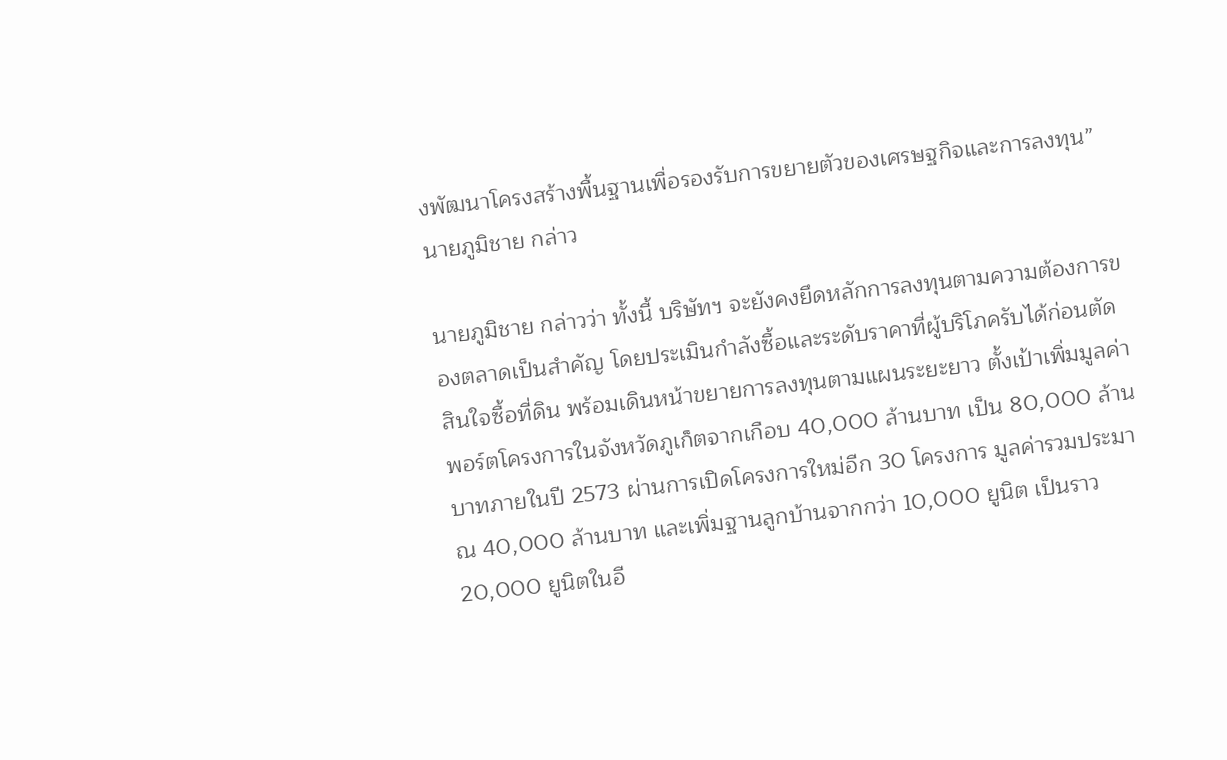งพัฒนาโครงสร้างพื้นฐานเพื่อรองรับการขยายตัวของเศรษฐกิจและการลงทุน” นายภูมิชาย กล่าว

นายภูมิชาย กล่าวว่า ทั้งนี้ บริษัทฯ จะยังคงยึดหลักการลงทุนตามความต้องการของตลาดเป็นสำคัญ โดยประเมินกำลังซื้อและระดับราคาที่ผู้บริโภครับได้ก่อนตัดสินใจซื้อที่ดิน พร้อมเดินหน้าขยายการลงทุนตามแผนระยะยาว ตั้งเป้าเพิ่มมูลค่าพอร์ตโครงการในจังหวัดภูเก็ตจากเกือบ 40,000 ล้านบาท เป็น 80,000 ล้านบาทภายในปี 2573 ผ่านการเปิดโครงการใหม่อีก 30 โครงการ มูลค่ารวมประมาณ 40,000 ล้านบาท และเพิ่มฐานลูกบ้านจากกว่า 10,000 ยูนิต เป็นราว 20,000 ยูนิตในอี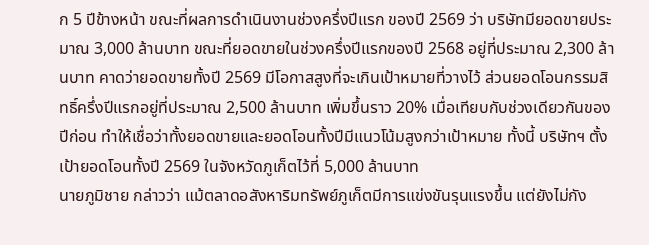ก 5 ปีข้างหน้า ขณะที่ผลการดำเนินงานช่วงครึ่งปีแรก ของปี 2569 ว่า บริษัทมียอดขายประมาณ 3,000 ล้านบาท ขณะที่ยอดขายในช่วงครึ่งปีแรกของปี 2568 อยู่ที่ประมาณ 2,300 ล้านบาท คาดว่ายอดขายทั้งปี 2569 มีโอกาสสูงที่จะเกินเป้าหมายที่วางไว้ ส่วนยอดโอนกรรมสิทธิ์ครึ่งปีแรกอยู่ที่ประมาณ 2,500 ล้านบาท เพิ่มขึ้นราว 20% เมื่อเทียบกับช่วงเดียวกันของปีก่อน ทำให้เชื่อว่าทั้งยอดขายและยอดโอนทั้งปีมีแนวโน้มสูงกว่าเป้าหมาย ทั้งนี้ บริษัทฯ ตั้งเป้ายอดโอนทั้งปี 2569 ในจังหวัดภูเก็ตไว้ที่ 5,000 ล้านบาท
นายภูมิชาย กล่าวว่า แม้ตลาดอสังหาริมทรัพย์ภูเก็ตมีการแข่งขันรุนแรงขึ้น แต่ยังไม่กัง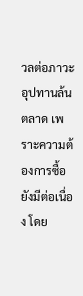วลต่อภาวะอุปทานล้นตลาด เพราะความต้องการซื้อยังมีต่อเนื่อง โดย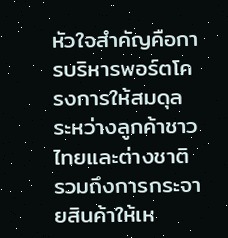หัวใจสำคัญคือการบริหารพอร์ตโครงการให้สมดุลระหว่างลูกค้าชาวไทยและต่างชาติ รวมถึงการกระจายสินค้าให้เห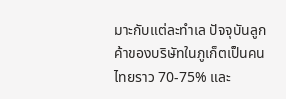มาะกับแต่ละทำเล ปัจจุบันลูกค้าของบริษัทในภูเก็ตเป็นคนไทยราว 70-75% และ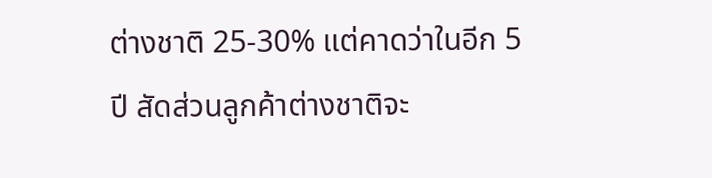ต่างชาติ 25-30% แต่คาดว่าในอีก 5 ปี สัดส่วนลูกค้าต่างชาติจะ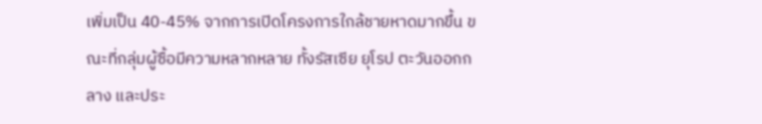เพิ่มเป็น 40-45% จากการเปิดโครงการใกล้ชายหาดมากขึ้น ขณะที่กลุ่มผู้ซื้อมีความหลากหลาย ทั้งรัสเซีย ยุโรป ตะวันออกกลาง และประ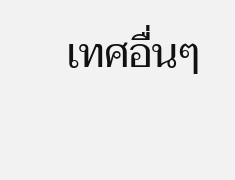เทศอื่นๆ